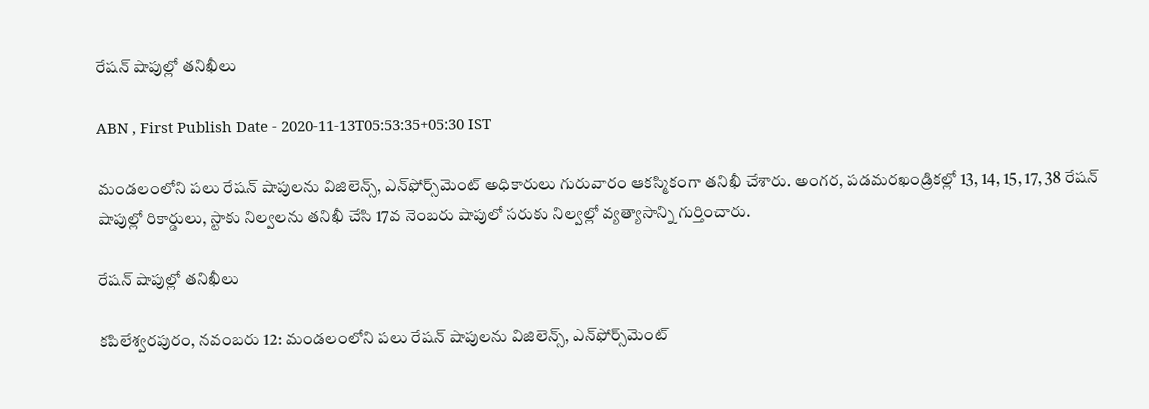రేషన్‌ షాపుల్లో తనిఖీలు

ABN , First Publish Date - 2020-11-13T05:53:35+05:30 IST

మండలంలోని పలు రేషన్‌ షాపులను విజిలెన్స్‌, ఎన్‌ఫోర్స్‌మెంట్‌ అధికారులు గురువారం ఆకస్మికంగా తనిఖీ చేశారు. అంగర, పడమరఖండ్రికల్లో 13, 14, 15, 17, 38 రేషన్‌ షాపుల్లో రికార్డులు, స్టాకు నిల్వలను తనిఖీ చేసి 17వ నెంబరు షాపులో సరుకు నిల్వల్లో వ్యత్యాసాన్ని గుర్తించారు.

రేషన్‌ షాపుల్లో తనిఖీలు

కపిలేశ్వరపురం, నవంబరు 12: మండలంలోని పలు రేషన్‌ షాపులను విజిలెన్స్‌, ఎన్‌ఫోర్స్‌మెంట్‌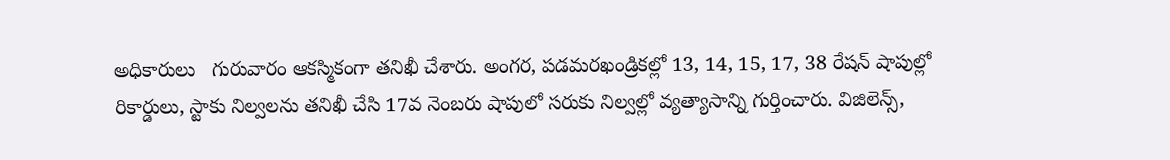అధికారులు   గురువారం ఆకస్మికంగా తనిఖీ చేశారు. అంగర, పడమరఖండ్రికల్లో 13, 14, 15, 17, 38 రేషన్‌ షాపుల్లో రికార్డులు, స్టాకు నిల్వలను తనిఖీ చేసి 17వ నెంబరు షాపులో సరుకు నిల్వల్లో వ్యత్యాసాన్ని గుర్తించారు. విజిలెన్స్‌,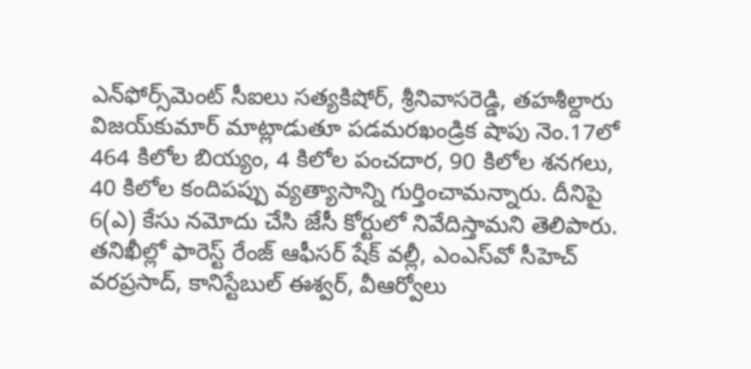ఎన్‌ఫోర్స్‌మెంట్‌ సీఐలు సత్యకిషోర్‌, శ్రీనివాసరెడ్డి, తహశీల్దారు విజయ్‌కుమార్‌ మాట్లాడుతూ పడమరఖండ్రిక షాపు నెం.17లో 464 కిలోల బియ్యం, 4 కిలోల పంచదార, 90 కిలోల శనగలు, 40 కిలోల కందిపప్పు వ్యత్యాసాన్ని గుర్తించామన్నారు. దీనిపై 6(ఎ) కేసు నమోదు చేసి జేసీ కోర్టులో నివేదిస్తామని తెలిపారు. తనిఖీల్లో ఫారెస్ట్‌ రేంజ్‌ ఆఫీసర్‌ షేక్‌ వల్లీ, ఎంఎస్‌వో సీహెచ్‌ వరప్రసాద్‌, కానిస్టేబుల్‌ ఈశ్వర్‌, వీఆర్వోలు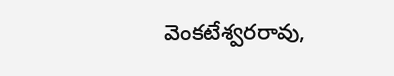వెంకటేశ్వరరావు,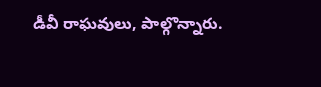డీవీ రాఘవులు, పాల్గొన్నారు.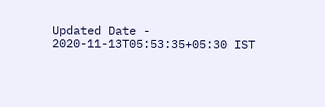Updated Date - 2020-11-13T05:53:35+05:30 IST